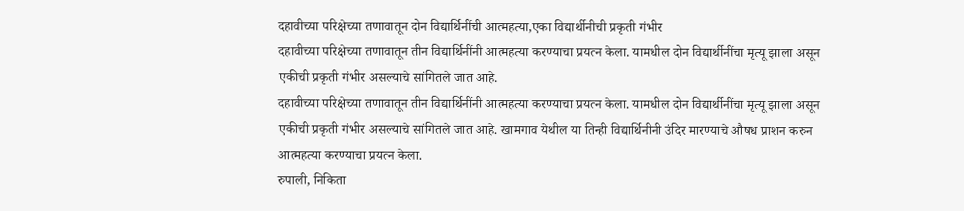दहावीच्या परिक्षेच्या तणावातून दोन विद्यार्थिनींची आत्महत्या,एका विद्यार्थीनीची प्रकृती गंभीर
दहावीच्या परिक्षेच्या तणावातून तीन विद्यार्थिनींनी आत्महत्या करण्याचा प्रयत्न केला. यामधील दोन विद्यार्थीनींचा मृत्यू झाला असून एकीची प्रकृती गंभीर असल्याचे सांगितले जात आहे.
दहावीच्या परिक्षेच्या तणावातून तीन विद्यार्थिनींनी आत्महत्या करण्याचा प्रयत्न केला. यामधील दोन विद्यार्थीनींचा मृत्यू झाला असून एकीची प्रकृती गंभीर असल्याचे सांगितले जात आहे. खामगाव येथील या तिन्ही विद्यार्थिनीनी उंदिर मारण्याचे औषध प्राशन करुन आत्महत्या करण्याचा प्रयत्न केला.
रुपाली, निकिता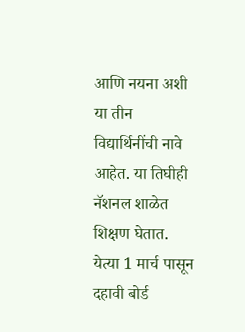आणि नयना अशी या तीन विद्यार्थिनींची नावे आहेत. या तिघीही नॅशनल शाळेत शिक्षण घेतात. येत्या 1 मार्च पासून दहावी बोर्ड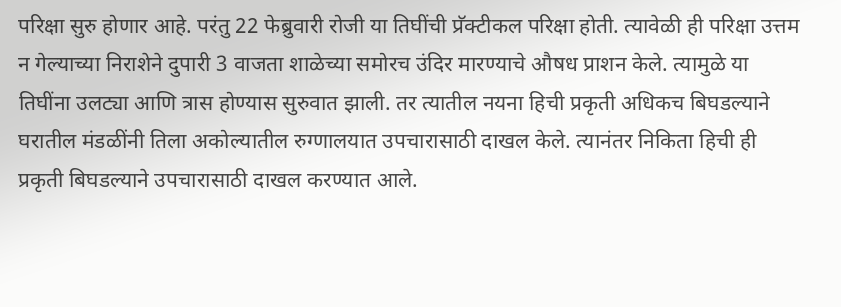परिक्षा सुरु होणार आहे. परंतु 22 फेब्रुवारी रोजी या तिघींची प्रॅक्टीकल परिक्षा होती. त्यावेळी ही परिक्षा उत्तम न गेल्याच्या निराशेने दुपारी 3 वाजता शाळेच्या समोरच उंदिर मारण्याचे औषध प्राशन केले. त्यामुळे या तिघींना उलट्या आणि त्रास होण्यास सुरुवात झाली. तर त्यातील नयना हिची प्रकृती अधिकच बिघडल्याने घरातील मंडळींनी तिला अकोल्यातील रुग्णालयात उपचारासाठी दाखल केले. त्यानंतर निकिता हिची ही प्रकृती बिघडल्याने उपचारासाठी दाखल करण्यात आले.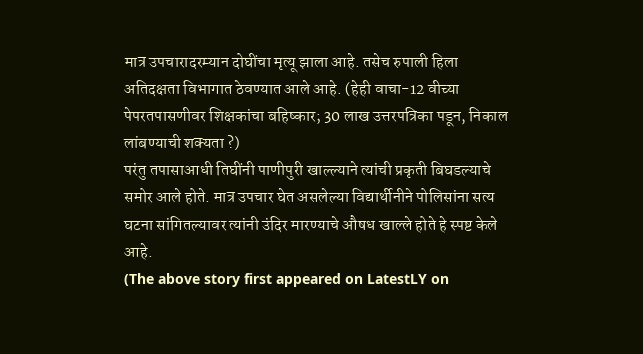मात्र उपचारादरम्यान दोघींचा मृत्यू झाला आहे. तसेच रुपाली हिला अतिदक्षता विभागात ठेवण्यात आले आहे. (हेही वाचा-12 वीच्या पेपरतपासणीवर शिक्षकांचा बहिष्कार; 30 लाख उत्तरपत्रिका पडून, निकाल लांबण्याची शक्यता ?)
परंतु तपासाआधी तिघींनी पाणीपुरी खाल्ल्याने त्यांची प्रकृती बिघडल्याचे समोर आले होते. मात्र उपचार घेत असलेल्या विद्यार्थीनीने पोलिसांना सत्य घटना सांगितल्यावर त्यांनी उंदिर मारण्याचे औषध खाल्ले होते हे स्पष्ट केले आहे.
(The above story first appeared on LatestLY on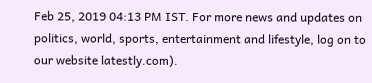Feb 25, 2019 04:13 PM IST. For more news and updates on politics, world, sports, entertainment and lifestyle, log on to our website latestly.com).